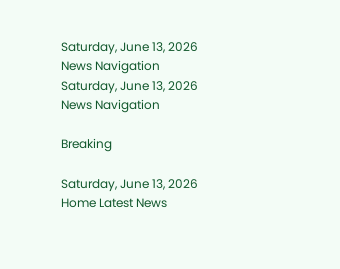Saturday, June 13, 2026
News Navigation
Saturday, June 13, 2026
News Navigation

Breaking

Saturday, June 13, 2026
Home Latest News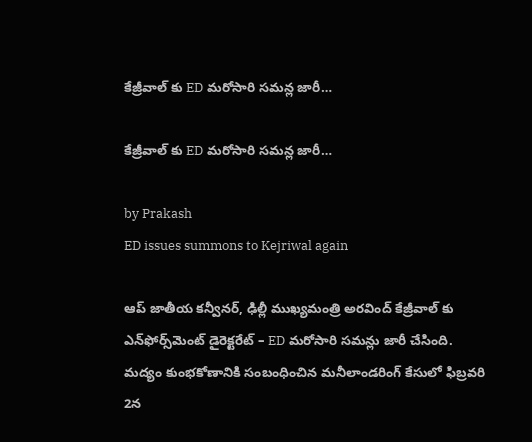కేజ్రీవాల్‌ కు ED మరోసారి సమన్ల జారీ…

కేజ్రీవాల్‌ కు ED మరోసారి సమన్ల జారీ…

by Prakash
ED issues summons to Kejriwal again

ఆప్‌ జాతీయ కన్వీనర్‌, ఢిల్లీ ముఖ్యమంత్రి అరవింద్‌ కేజ్రీవాల్‌ కు ఎన్‌ఫోర్స్‌మెంట్‌ డైరెక్టరేట్‌ – ED మరోసారి సమన్లు జారీ చేసింది. మద్యం కుంభకోణానికి సంబంధించిన మనీలాండరింగ్‌ కేసులో ఫిబ్రవరి 2న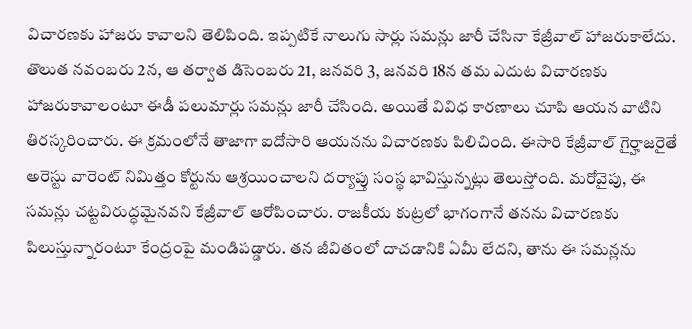విచారణకు హాజరు కావాలని తెలిపింది. ఇప్పటికే నాలుగు సార్లు సమన్లు జారీ చేసినా కేజ్రీవాల్ హాజరుకాలేదు. తొలుత నవంబరు 2న, ఆ తర్వాత డిసెంబరు 21, జనవరి 3, జనవరి 18న తమ ఎదుట విచారణకు హాజరుకావాలంటూ ఈడీ పలుమార్లు సమన్లు జారీ చేసింది. అయితే వివిధ కారణాలు చూపి ఆయన వాటిని తిరస్కరించారు. ఈ క్రమంలోనే తాజాగా ఐదోసారి ఆయనను విచారణకు పిలిచింది. ఈసారి కేజ్రీవాల్‌ గైర్హాజరైతే అరెస్టు వారెంట్‌ నిమిత్తం కోర్టును ఆశ్రయించాలని దర్యాప్తు సంస్థ భావిస్తున్నట్లు తెలుస్తోంది. మరోవైపు, ఈ సమన్లు చట్టవిరుద్ధమైనవని కేజ్రీవాల్‌ ఆరోపించారు. రాజకీయ కుట్రలో భాగంగానే తనను విచారణకు పిలుస్తున్నారంటూ కేంద్రంపై మండిపడ్డారు. తన జీవితంలో దాచడానికి ఏమీ లేదని, తాను ఈ సమన్లను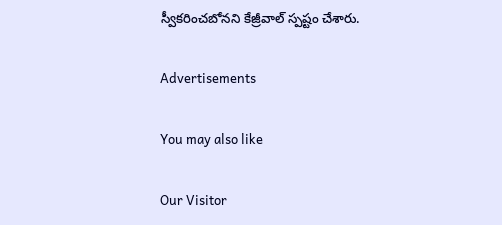స్వీకరించబోనని కేజ్రీవాల్ స్పష్టం చేశారు.

Advertisements

You may also like

Our Visitor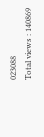023088
Total views : 140869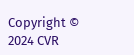Copyright © 2024 CVR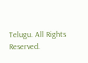Telugu. All Rights Reserved.